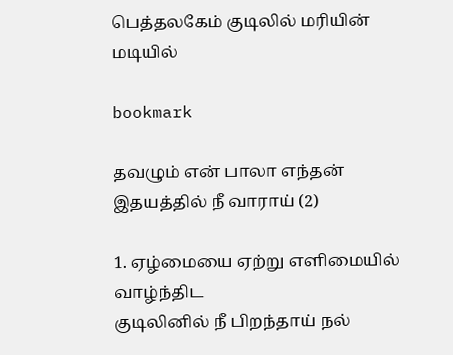பெத்தலகேம் குடிலில் மரியின் மடியில்

bookmark

தவழும் என் பாலா எந்தன் இதயத்தில் நீ வாராய் (2)

1. ஏழ்மையை ஏற்று எளிமையில் வாழ்ந்திட
குடிலினில் நீ பிறந்தாய் நல்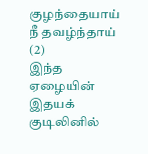குழந்தையாய் நீ தவழ்ந்தாய் (2)
இந்த ஏழையின் இதயக் குடிலினில்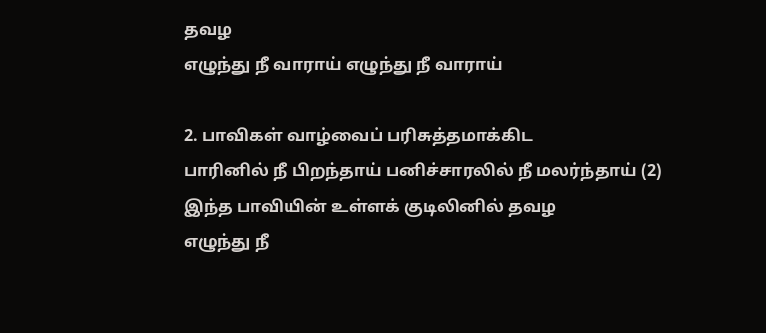தவழ
எழுந்து நீ வாராய் எழுந்து நீ வாராய்

2. பாவிகள் வாழ்வைப் பரிசுத்தமாக்கிட
பாரினில் நீ பிறந்தாய் பனிச்சாரலில் நீ மலர்ந்தாய் (2)
இந்த பாவியின் உள்ளக் குடிலினில் தவழ
எழுந்து நீ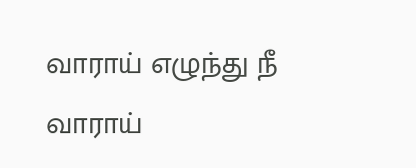வாராய் எழுந்து நீ வாராய்